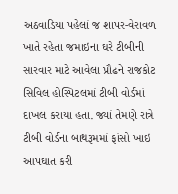અઠવાડિયા પહેલાં જ શાપર-વેરાવળ ખાતે રહેતા જમાઇના ઘરે ટીબીની સારવાર માટે આવેલા પ્રૌઢને રાજકોટ સિવિલ હોસ્પિટલમાં ટીબી વોર્ડમાં દાખલ કરાયા હતા. જ્યાં તેમણે રાત્રે ટીબી વોર્ડના બાથરૂમમાં ફાંસો ખાઇ આપઘાત કરી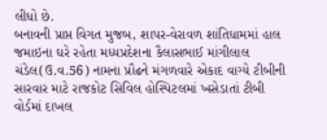લીધો છે.
બનાવની પ્રાપ્ત વિગત મુજબ, શાપર-વેરાવળ શાંતિધામમાં હાલ જમાઇના ઘરે રહેતા મધ્યપ્રદેશના કૈલાસભાઈ માંગીલાલ ચંડેલ(ઉ.વ.56) નામના પ્રૌઢને મંગળવારે એકાદ વાગ્યે ટીબીની સારવાર માટે રાજકોટ સિવિલ હોસ્પિટલમાં ખસેડાતાં ટીબી વોર્ડમાં દાખલ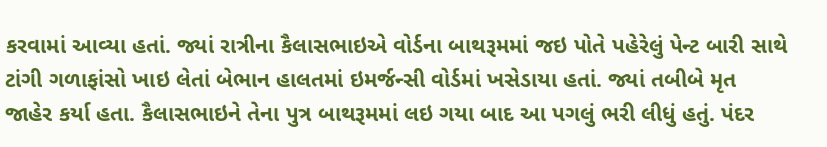કરવામાં આવ્યા હતાં. જ્યાં રાત્રીના કૈલાસભાઇએ વોર્ડના બાથરૂમમાં જઇ પોતે પહેરેલું પેન્ટ બારી સાથે ટાંગી ગળાફાંસો ખાઇ લેતાં બેભાન હાલતમાં ઇમર્જન્સી વોર્ડમાં ખસેડાયા હતાં. જ્યાં તબીબે મૃત જાહેર કર્યા હતા. કૈલાસભાઇને તેના પુત્ર બાથરૂમમાં લઇ ગયા બાદ આ પગલું ભરી લીધું હતું. પંદર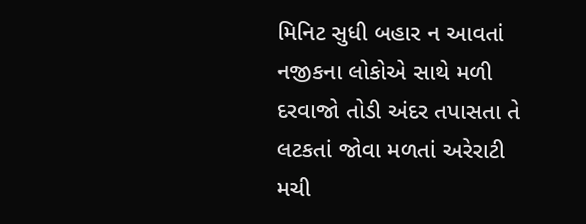મિનિટ સુધી બહાર ન આવતાં નજીકના લોકોએ સાથે મળી દરવાજો તોડી અંદર તપાસતા તે લટકતાં જોવા મળતાં અરેરાટી મચી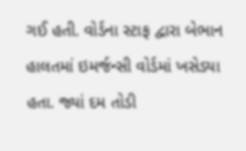ગઈ હતી. વોર્ડના સ્ટાફ દ્વારા બેભાન હાલતમાં ઇમર્જન્સી વોર્ડમાં ખસેડ્યા હતા. જ્યાં દમ તોડી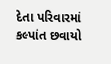દેતા પરિવારમાં કલ્પાંત છવાયો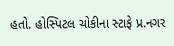હતો. હોસ્પિટલ ચોકીના સ્ટાફે પ્ર.નગર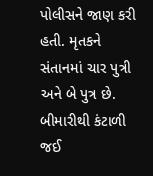પોલીસને જાણ કરી હતી. મૃતકને સંતાનમાં ચાર પુત્રી અને બે પુત્ર છે. બીમારીથી કંટાળી જઈ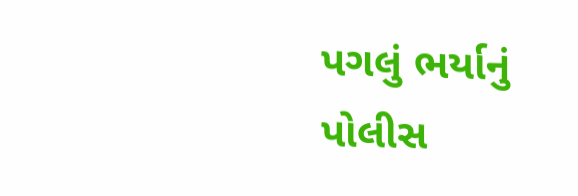પગલું ભર્યાનું પોલીસ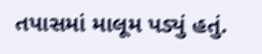તપાસમાં માલૂમ પડ્યું હતું.